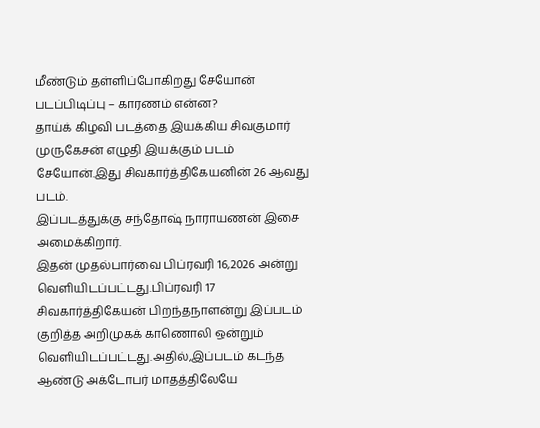மீண்டும் தள்ளிப்போகிறது சேயோன் படப்பிடிப்பு – காரணம் என்ன?
தாய்க் கிழவி படத்தை இயக்கிய சிவகுமார் முருகேசன் எழுதி இயக்கும் படம் சேயோன்.இது சிவகார்த்திகேயனின் 26 ஆவது படம்.
இப்படத்துக்கு சந்தோஷ் நாராயணன் இசை அமைக்கிறார்.
இதன் முதல்பார்வை பிப்ரவரி 16,2026 அன்று வெளியிடப்பட்டது.பிப்ரவரி 17 சிவகார்த்திகேயன் பிறந்தநாளன்று இப்படம் குறித்த அறிமுகக் காணொலி ஒன்றும் வெளியிடப்பட்டது.அதில்,இப்படம் கடந்த ஆண்டு அக்டோபர் மாதத்திலேயே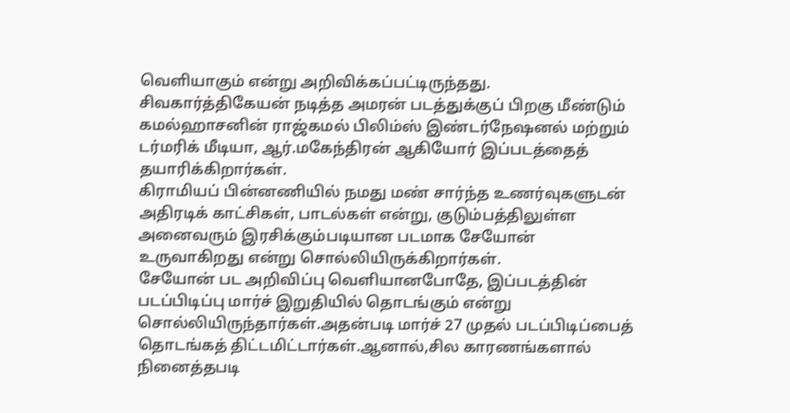வெளியாகும் என்று அறிவிக்கப்பட்டிருந்தது.
சிவகார்த்திகேயன் நடித்த அமரன் படத்துக்குப் பிறகு மீண்டும் கமல்ஹாசனின் ராஜ்கமல் பிலிம்ஸ் இண்டர்நேஷனல் மற்றும் டர்மரிக் மீடியா, ஆர்.மகேந்திரன் ஆகியோர் இப்படத்தைத் தயாரிக்கிறார்கள்.
கிராமியப் பின்னணியில் நமது மண் சார்ந்த உணர்வுகளுடன் அதிரடிக் காட்சிகள், பாடல்கள் என்று, குடும்பத்திலுள்ள அனைவரும் இரசிக்கும்படியான படமாக சேயோன் உருவாகிறது என்று சொல்லியிருக்கிறார்கள்.
சேயோன் பட அறிவிப்பு வெளியானபோதே, இப்படத்தின் படப்பிடிப்பு மார்ச் இறுதியில் தொடங்கும் என்று சொல்லியிருந்தார்கள்.அதன்படி மார்ச் 27 முதல் படப்பிடிப்பைத் தொடங்கத் திட்டமிட்டார்கள்.ஆனால்,சில காரணங்களால் நினைத்தபடி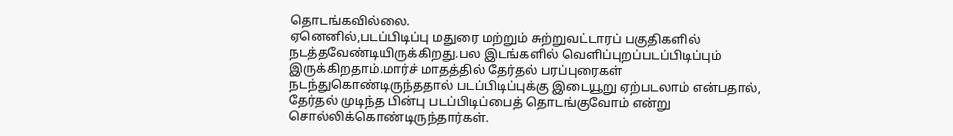தொடங்கவில்லை.
ஏனெனில்,படப்பிடிப்பு மதுரை மற்றும் சுற்றுவட்டாரப் பகுதிகளில் நடத்தவேண்டியிருக்கிறது.பல இடங்களில் வெளிப்புறப்படப்பிடிப்பும் இருக்கிறதாம்.மார்ச் மாதத்தில் தேர்தல் பரப்புரைகள் நடந்துகொண்டிருந்ததால் படப்பிடிப்புக்கு இடையூறு ஏற்படலாம் என்பதால், தேர்தல் முடிந்த பின்பு படப்பிடிப்பைத் தொடங்குவோம் என்று சொல்லிக்கொண்டிருந்தார்கள்.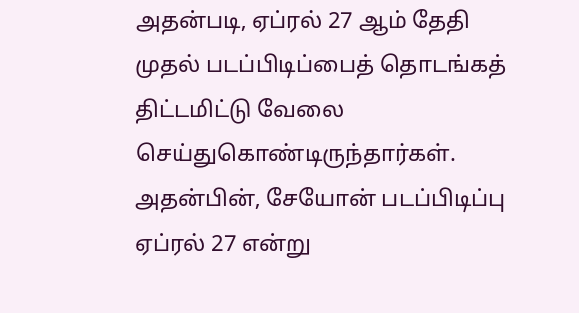அதன்படி, ஏப்ரல் 27 ஆம் தேதி முதல் படப்பிடிப்பைத் தொடங்கத் திட்டமிட்டு வேலை செய்துகொண்டிருந்தார்கள்.
அதன்பின், சேயோன் படப்பிடிப்பு ஏப்ரல் 27 என்று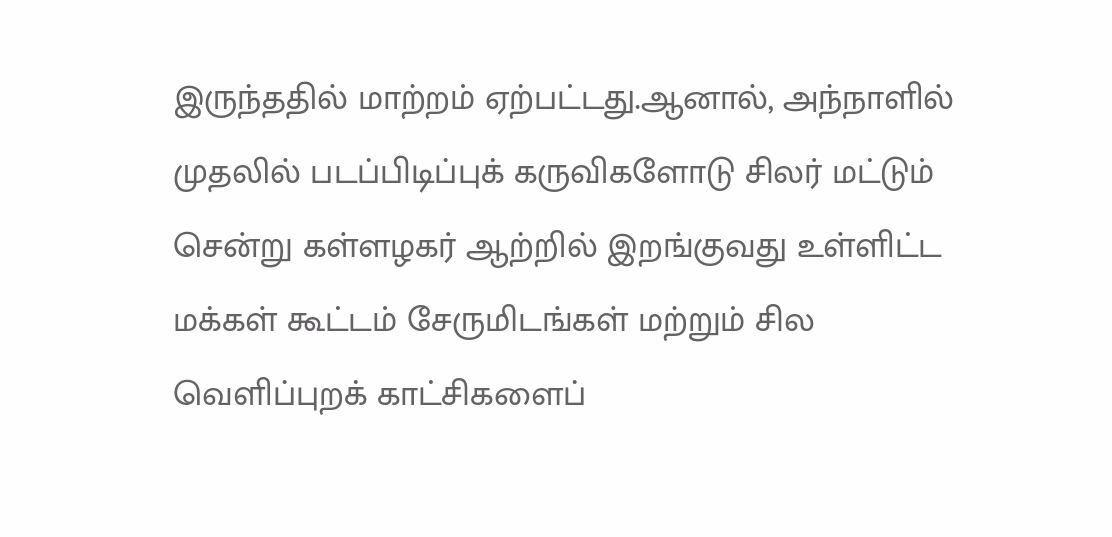இருந்ததில் மாற்றம் ஏற்பட்டது.ஆனால், அந்நாளில் முதலில் படப்பிடிப்புக் கருவிகளோடு சிலர் மட்டும் சென்று கள்ளழகர் ஆற்றில் இறங்குவது உள்ளிட்ட மக்கள் கூட்டம் சேருமிடங்கள் மற்றும் சில வெளிப்புறக் காட்சிகளைப்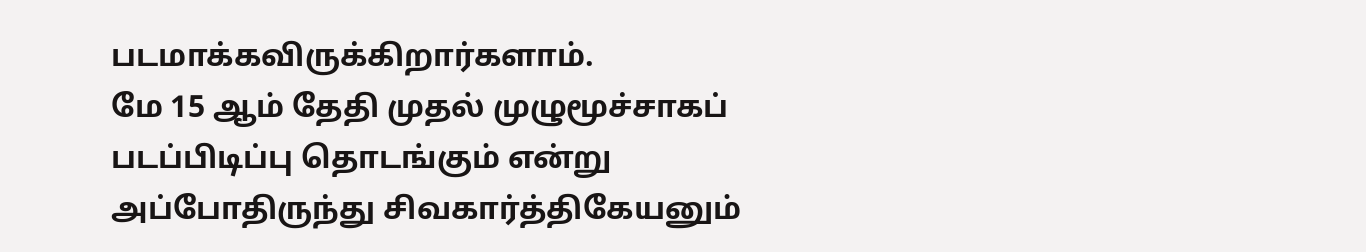படமாக்கவிருக்கிறார்களாம்.
மே 15 ஆம் தேதி முதல் முழுமூச்சாகப் படப்பிடிப்பு தொடங்கும் என்று அப்போதிருந்து சிவகார்த்திகேயனும்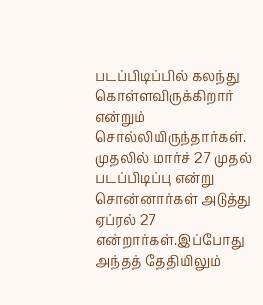படப்பிடிப்பில் கலந்து கொள்ளவிருக்கிறார் என்றும் சொல்லியிருந்தார்கள்.
முதலில் மார்ச் 27 முதல் படப்பிடிப்பு என்று சொன்னார்கள் அடுத்து ஏப்ரல் 27 என்றார்கள்.இப்போது அந்தத் தேதியிலும்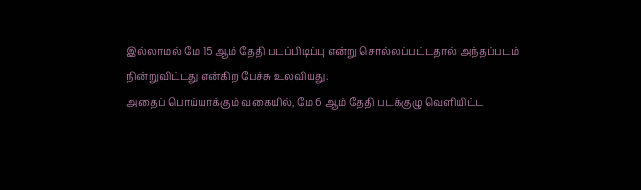இல்லாமல் மே 15 ஆம் தேதி படப்பிடிப்பு என்று சொல்லப்பட்டதால் அந்தப்படம் நின்றுவிட்டது என்கிற பேச்சு உலவியது.
அதைப் பொய்யாக்கும் வகையில், மே 6 ஆம் தேதி படக்குழு வெளியிட்ட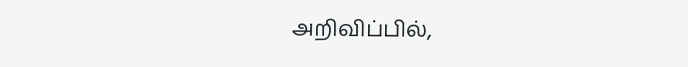அறிவிப்பில்,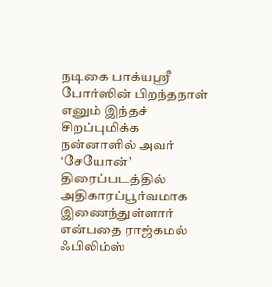நடிகை பாக்யஸ்ரீ போர்ஸின் பிறந்தநாள் எனும் இந்தச் சிறப்புமிக்க நன்னாளில் அவர் ‘சேயோன்’ திரைப்படத்தில் அதிகாரப்பூர்வமாக இணைந்துள்ளார் என்பதை ராஜ்கமல் ஃபிலிம்ஸ்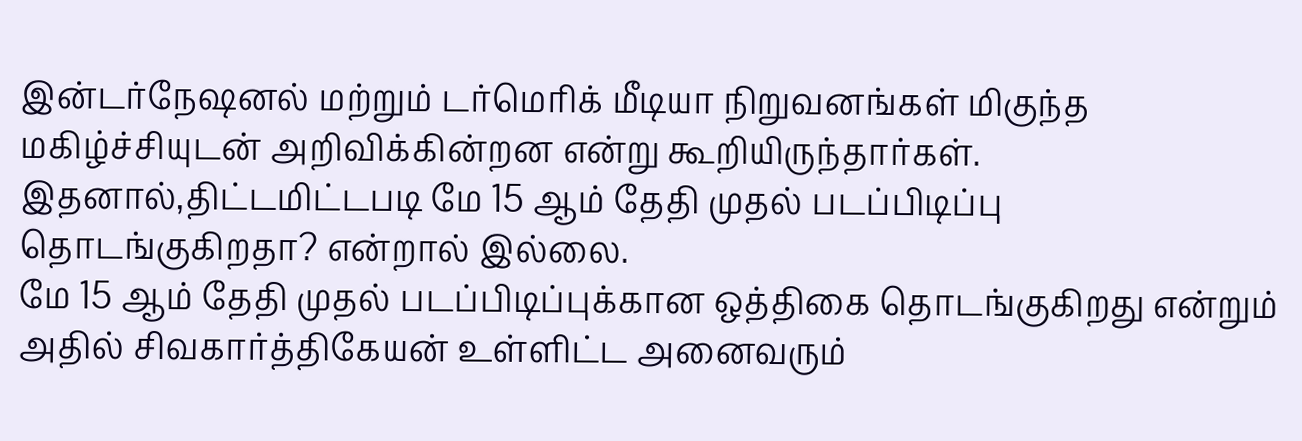இன்டர்நேஷனல் மற்றும் டர்மெரிக் மீடியா நிறுவனங்கள் மிகுந்த மகிழ்ச்சியுடன் அறிவிக்கின்றன என்று கூறியிருந்தார்கள்.
இதனால்,திட்டமிட்டபடி மே 15 ஆம் தேதி முதல் படப்பிடிப்பு தொடங்குகிறதா? என்றால் இல்லை.
மே 15 ஆம் தேதி முதல் படப்பிடிப்புக்கான ஒத்திகை தொடங்குகிறது என்றும் அதில் சிவகார்த்திகேயன் உள்ளிட்ட அனைவரும்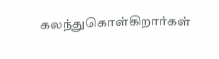கலந்துகொள்கிறார்கள்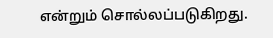என்றும் சொல்லப்படுகிறது.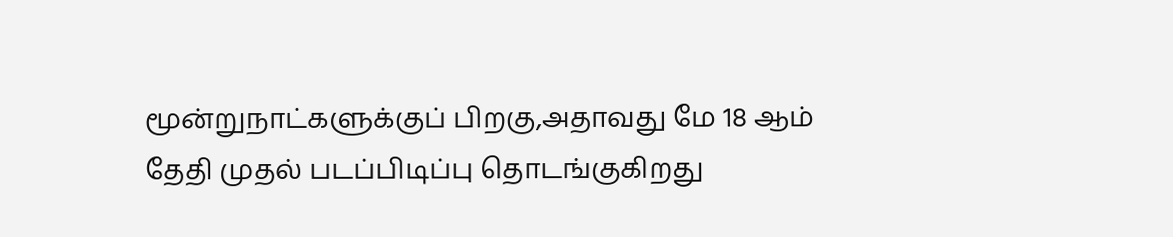மூன்றுநாட்களுக்குப் பிறகு,அதாவது மே 18 ஆம் தேதி முதல் படப்பிடிப்பு தொடங்குகிறது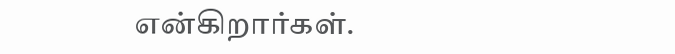என்கிறார்கள்.